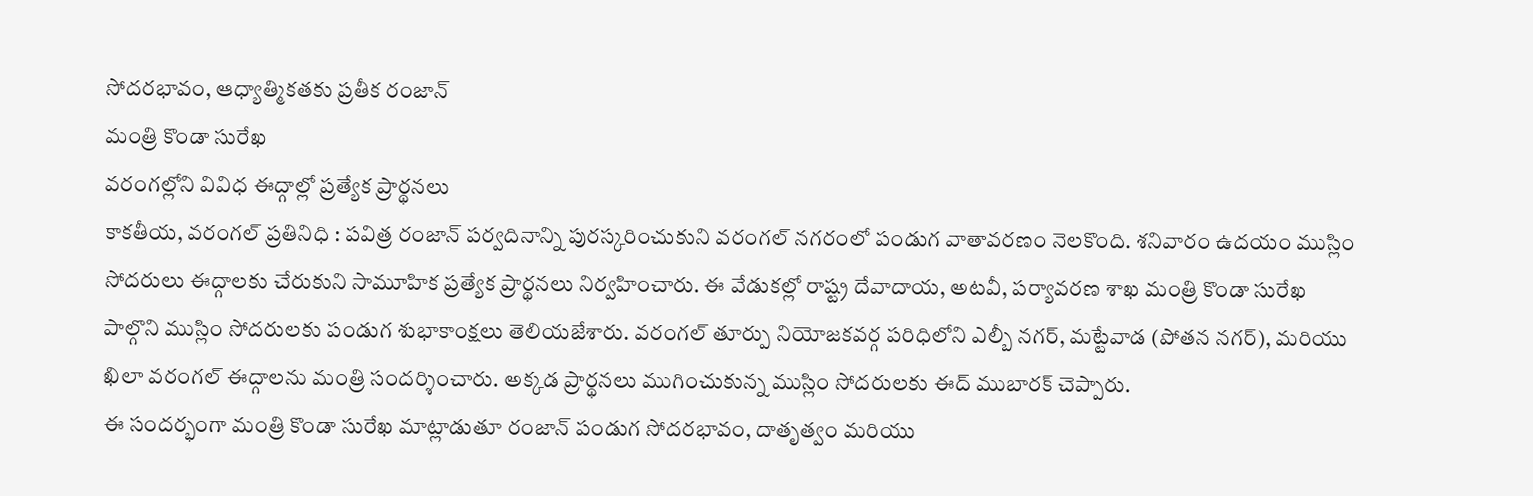సోదరభావం, ఆధ్యాత్మికతకు ప్రతీక రంజాన్
మంత్రి కొండా సురేఖ
వరంగల్లోని వివిధ ఈద్గాల్లో ప్రత్యేక ప్రార్థనలు
కాకతీయ, వరంగల్ ప్రతినిధి : పవిత్ర రంజాన్ పర్వదినాన్ని పురస్కరించుకుని వరంగల్ నగరంలో పండుగ వాతావరణం నెలకొంది. శనివారం ఉదయం ముస్లిం సోదరులు ఈద్గాలకు చేరుకుని సామూహిక ప్రత్యేక ప్రార్థనలు నిర్వహించారు. ఈ వేడుకల్లో రాష్ట్ర దేవాదాయ, అటవీ, పర్యావరణ శాఖ మంత్రి కొండా సురేఖ పాల్గొని ముస్లిం సోదరులకు పండుగ శుభాకాంక్షలు తెలియజేశారు. వరంగల్ తూర్పు నియోజకవర్గ పరిధిలోని ఎల్బీ నగర్, మట్టేవాడ (పోతన నగర్), మరియు ఖిలా వరంగల్ ఈద్గాలను మంత్రి సందర్శించారు. అక్కడ ప్రార్థనలు ముగించుకున్న ముస్లిం సోదరులకు ఈద్ ముబారక్ చెప్పారు.
ఈ సందర్భంగా మంత్రి కొండా సురేఖ మాట్లాడుతూ రంజాన్ పండుగ సోదరభావం, దాతృత్వం మరియు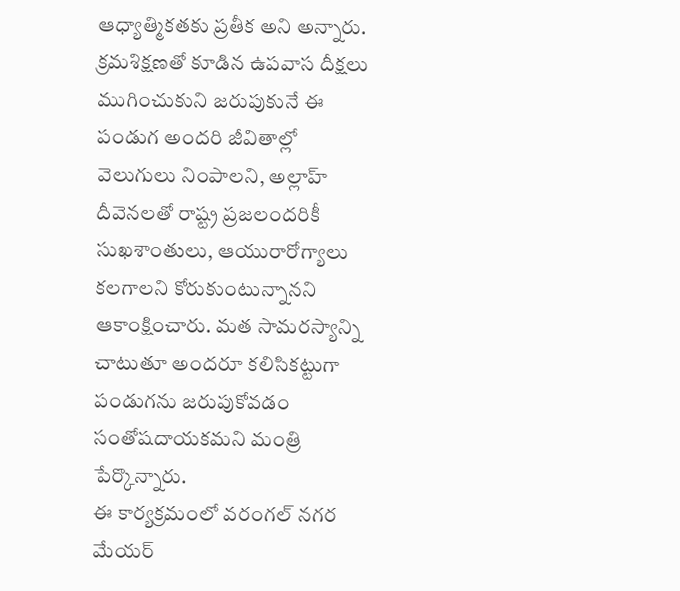ఆధ్యాత్మికతకు ప్రతీక అని అన్నారు. క్రమశిక్షణతో కూడిన ఉపవాస దీక్షలు ముగించుకుని జరుపుకునే ఈ పండుగ అందరి జీవితాల్లో వెలుగులు నింపాలని, అల్లాహ్ దీవెనలతో రాష్ట్ర ప్రజలందరికీ సుఖశాంతులు, ఆయురారోగ్యాలు కలగాలని కోరుకుంటున్నానని ఆకాంక్షించారు. మత సామరస్యాన్ని చాటుతూ అందరూ కలిసికట్టుగా పండుగను జరుపుకోవడం సంతోషదాయకమని మంత్రి పేర్కొన్నారు.
ఈ కార్యక్రమంలో వరంగల్ నగర మేయర్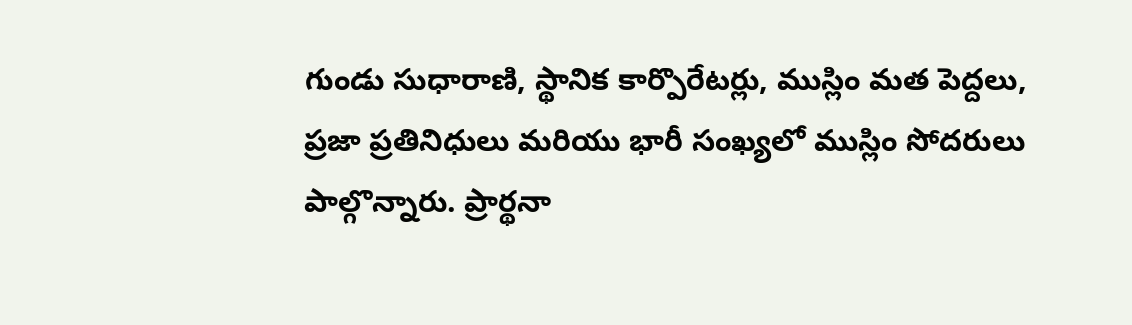గుండు సుధారాణి, స్థానిక కార్పొరేటర్లు, ముస్లిం మత పెద్దలు, ప్రజా ప్రతినిధులు మరియు భారీ సంఖ్యలో ముస్లిం సోదరులు పాల్గొన్నారు. ప్రార్థనా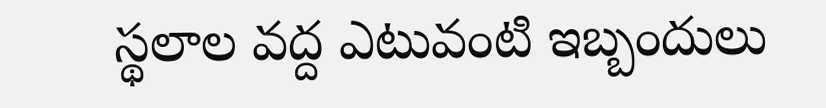స్థలాల వద్ద ఎటువంటి ఇబ్బందులు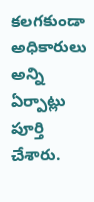కలగకుండా అధికారులు అన్ని ఏర్పాట్లు పూర్తి చేశారు.